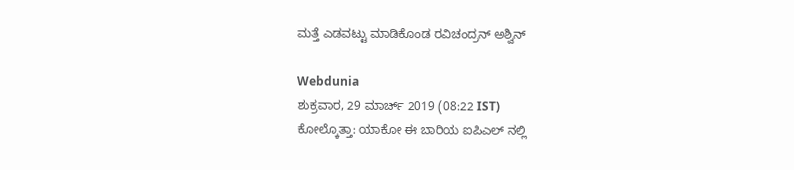ಮತ್ತೆ ಎಡವಟ್ಟು ಮಾಡಿಕೊಂಡ ರವಿಚಂದ್ರನ್ ಅಶ್ವಿನ್

Webdunia
ಶುಕ್ರವಾರ, 29 ಮಾರ್ಚ್ 2019 (08:22 IST)
ಕೋಲ್ಕೊತ್ತಾ: ಯಾಕೋ ಈ ಬಾರಿಯ ಐಪಿಎಲ್ ನಲ್ಲಿ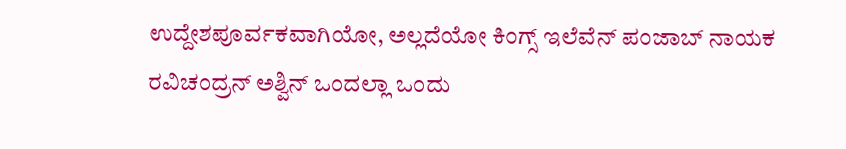ಉದ್ದೇಶಪೂರ್ವಕವಾಗಿಯೋ, ಅಲ್ಲದೆಯೋ ಕಿಂಗ್ಸ್ ಇಲೆವೆನ್ ಪಂಜಾಬ್ ನಾಯಕ ರವಿಚಂದ್ರನ್ ಅಶ್ವಿನ್ ಒಂದಲ್ಲಾ ಒಂದು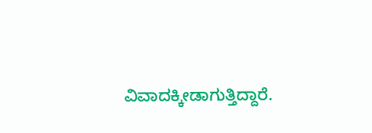ವಿವಾದಕ್ಕೀಡಾಗುತ್ತಿದ್ದಾರೆ.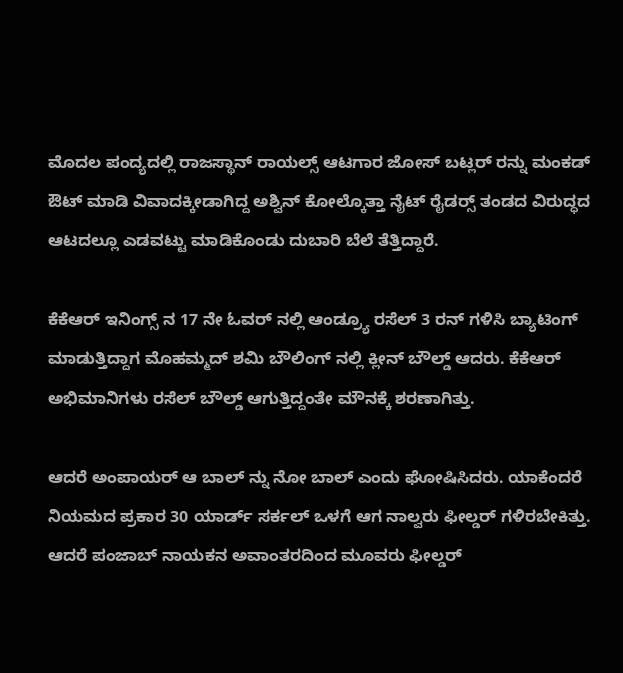ಮೊದಲ ಪಂದ್ಯದಲ್ಲಿ ರಾಜಸ್ಥಾನ್ ರಾಯಲ್ಸ್ ಆಟಗಾರ ಜೋಸ್ ಬಟ್ಲರ್ ರನ್ನು ಮಂಕಡ್ ಔಟ್ ಮಾಡಿ ವಿವಾದಕ್ಕೀಡಾಗಿದ್ದ ಅಶ್ವಿನ್ ಕೋಲ್ಕೊತ್ತಾ ನೈಟ್ ರೈಡರ್ಸ್‍ ತಂಡದ ವಿರುದ್ಧದ ಆಟದಲ್ಲೂ ಎಡವಟ್ಟು ಮಾಡಿಕೊಂಡು ದುಬಾರಿ ಬೆಲೆ ತೆತ್ತಿದ್ದಾರೆ.

ಕೆಕೆಆರ್ ಇನಿಂಗ್ಸ್ ನ 17 ನೇ ಓವರ್ ನಲ್ಲಿ ಆಂಡ್ರ್ಯೂ ರಸೆಲ್ 3 ರನ್ ಗಳಿಸಿ ಬ್ಯಾಟಿಂಗ್ ಮಾಡುತ್ತಿದ್ದಾಗ ಮೊಹಮ್ಮದ್ ಶಮಿ ಬೌಲಿಂಗ್ ನಲ್ಲಿ ಕ್ಲೀನ್ ಬೌಲ್ಡ್ ಆದರು. ಕೆಕೆಆರ್ ಅಭಿಮಾನಿಗಳು ರಸೆಲ್ ಬೌಲ್ಡ್ ಆಗುತ್ತಿದ್ದಂತೇ ಮೌನಕ್ಕೆ ಶರಣಾಗಿತ್ತು.

ಆದರೆ ಅಂಪಾಯರ್ ಆ ಬಾಲ್ ನ್ನು ನೋ ಬಾಲ್ ಎಂದು ಘೋಷಿಸಿದರು. ಯಾಕೆಂದರೆ ನಿಯಮದ ಪ್ರಕಾರ 30 ಯಾರ್ಡ್ ಸರ್ಕಲ್ ಒಳಗೆ ಆಗ ನಾಲ್ವರು ಫೀಲ್ಡರ್ ಗಳಿರಬೇಕಿತ್ತು. ಆದರೆ ಪಂಜಾಬ್ ನಾಯಕನ ಅವಾಂತರದಿಂದ ಮೂವರು ಫೀಲ್ಡರ್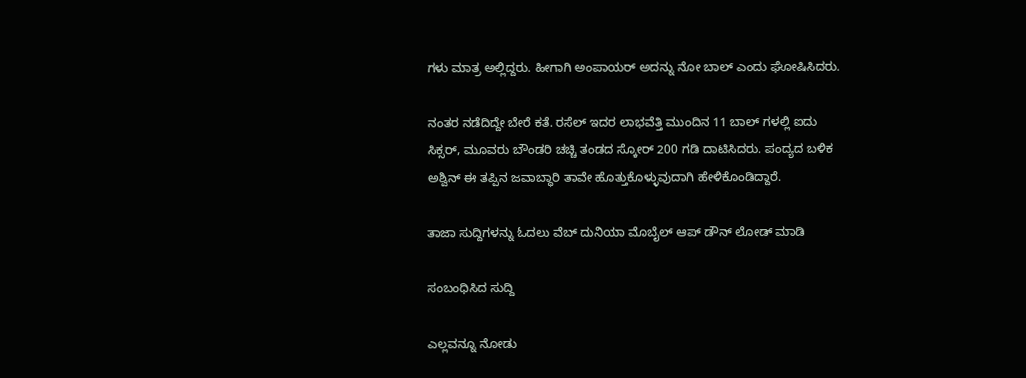ಗಳು ಮಾತ್ರ ಅಲ್ಲಿದ್ದರು. ಹೀಗಾಗಿ ಅಂಪಾಯರ್ ಅದನ್ನು ನೋ ಬಾಲ್ ಎಂದು ಘೋಷಿಸಿದರು.

ನಂತರ ನಡೆದಿದ್ದೇ ಬೇರೆ ಕತೆ. ರಸೆಲ್ ಇದರ ಲಾಭವೆತ್ತಿ ಮುಂದಿನ 11 ಬಾಲ್ ಗಳಲ್ಲಿ ಐದು ಸಿಕ್ಸರ್, ಮೂವರು ಬೌಂಡರಿ ಚಚ್ಚಿ ತಂಡದ ಸ್ಕೋರ್ 200 ಗಡಿ ದಾಟಿಸಿದರು. ಪಂದ್ಯದ ಬಳಿಕ ಅಶ್ವಿನ್ ಈ ತಪ್ಪಿನ ಜವಾಬ್ಧಾರಿ ತಾವೇ ಹೊತ್ತುಕೊಳ್ಳುವುದಾಗಿ ಹೇಳಿಕೊಂಡಿದ್ದಾರೆ.

ತಾಜಾ ಸುದ್ದಿಗಳನ್ನು ಓದಲು ವೆಬ್ ದುನಿಯಾ ಮೊಬೈಲ್ ಆಪ್ ಡೌನ್ ಲೋಡ್ ಮಾಡಿ

ಸಂಬಂಧಿಸಿದ ಸುದ್ದಿ

ಎಲ್ಲವನ್ನೂ ನೋಡು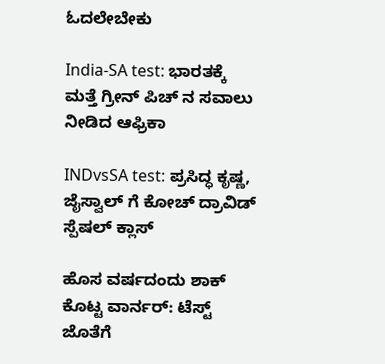ಓದಲೇಬೇಕು

India-SA test: ಭಾರತಕ್ಕೆ ಮತ್ತೆ ಗ್ರೀನ್ ಪಿಚ್ ನ ಸವಾಲು ನೀಡಿದ ಆಫ್ರಿಕಾ

INDvsSA test: ಪ್ರಸಿದ್ಧ ಕೃಷ್ಣ, ಜೈಸ್ವಾಲ್ ಗೆ ಕೋಚ್ ದ್ರಾವಿಡ್ ಸ್ಪೆಷಲ್ ಕ್ಲಾಸ್

ಹೊಸ ವರ್ಷದಂದು ಶಾಕ್ ಕೊಟ್ಟ ವಾರ್ನರ್: ಟೆಸ್ಟ್ ಜೊತೆಗೆ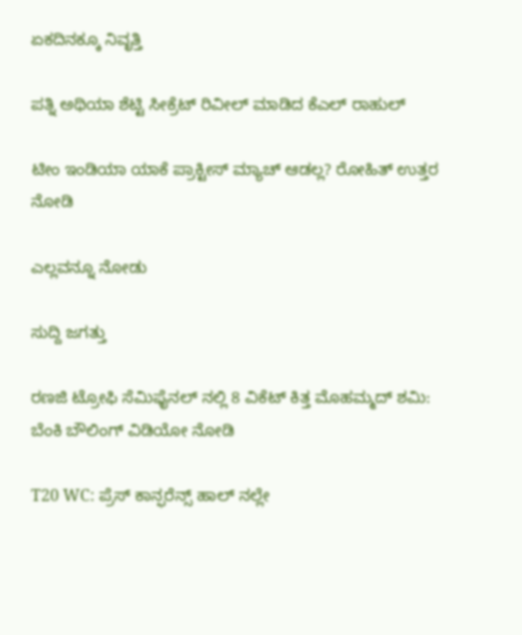ಏಕದಿನಕ್ಕೂ ನಿವೃತ್ತಿ

ಪತ್ನಿ ಅಥಿಯಾ ಶೆಟ್ಟಿ ಸೀಕ್ರೆಟ್ ರಿವೀಲ್ ಮಾಡಿದ ಕೆಎಲ್ ರಾಹುಲ್

ಟೀಂ ಇಂಡಿಯಾ ಯಾಕೆ ಪ್ರಾಕ್ಟೀಸ್ ಮ್ಯಾಚ್ ಆಡಲ್ಲ? ರೋಹಿತ್ ಉತ್ತರ ನೋಡಿ

ಎಲ್ಲವನ್ನೂ ನೋಡು

ಸುದ್ದಿ ಜಗತ್ತು

ರಣಜಿ ಟ್ರೋಫಿ ಸೆಮಿಫೈನಲ್ ನಲ್ಲಿ 8 ವಿಕೆಟ್ ಕಿತ್ತ ಮೊಹಮ್ಮದ್ ಶಮಿ: ಬೆಂಕಿ ಬೌಲಿಂಗ್ ವಿಡಿಯೋ ನೋಡಿ

T20 WC: ಪ್ರೆಸ್ ಕಾನ್ಫರೆನ್ಸ್ ಹಾಲ್ ನಲ್ಲೇ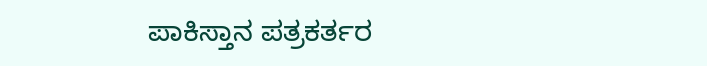ಪಾಕಿಸ್ತಾನ ಪತ್ರಕರ್ತರ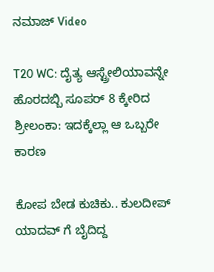ನಮಾಜ್ Video

T20 WC: ದೈತ್ಯ ಆಸ್ಟ್ರೇಲಿಯಾವನ್ನೇ ಹೊರದಬ್ಬಿ ಸೂಪರ್ 8 ಕ್ಕೇರಿದ ಶ್ರೀಲಂಕಾ: ಇದಕ್ಕೆಲ್ಲಾ ಆ ಒಬ್ಬರೇ ಕಾರಣ

ಕೋಪ ಬೇಡ ಕುಚಿಕು.. ಕುಲದೀಪ್ ಯಾದವ್ ಗೆ ಬೈದಿದ್ದ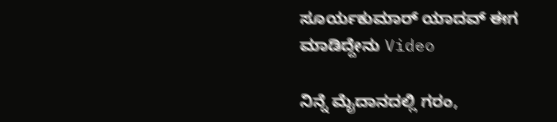ಸೂರ್ಯಕುಮಾರ್ ಯಾದವ್ ಈಗ ಮಾಡಿದ್ದೇನು Video

ನಿನ್ನೆ ಮೈದಾನದಲ್ಲಿ ಗರಂ,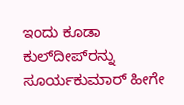ಇಂದು ಕೂಡಾ ಕುಲ್‌ದೀಪ್‌ರನ್ನು ಸೂರ್ಯಕುಮಾರ್ ಹೀಗೇ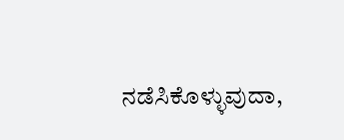ನಡೆಸಿಕೊಳ್ಳುವುದಾ,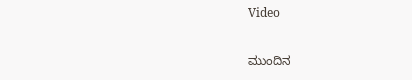Video

ಮುಂದಿನ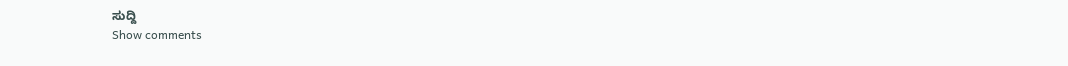ಸುದ್ದಿ
Show comments